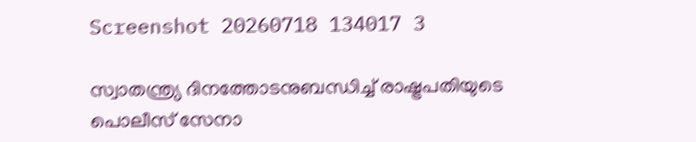Screenshot 20260718 134017 3

സ്വാതന്ത്ര്യ ദിനത്തോടനുബന്ധിച്ച് രാഷ്ട്രപതിയുടെ പൊലീസ് സേനാ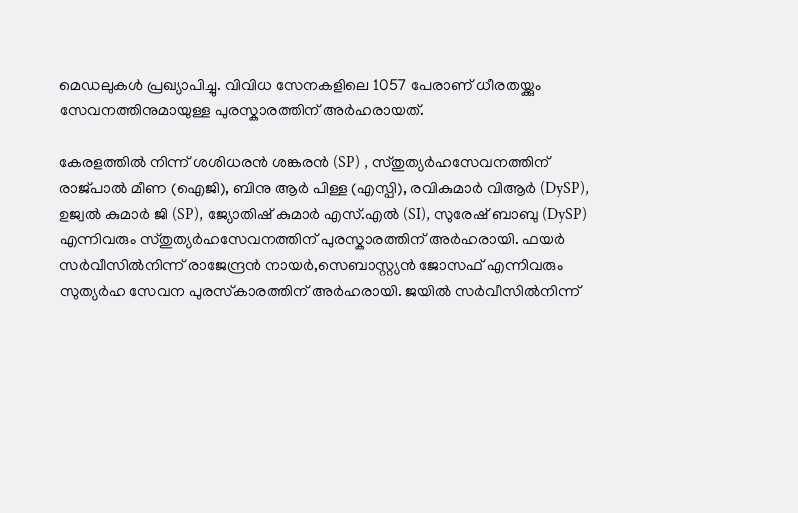മെഡലുകൾ പ്രഖ്യാപിച്ചു. വിവിധ സേനകളിലെ 1057 പേരാണ് ധീരതയ്ക്കും സേവനത്തിനുമായുള്ള പുരസ്കാരത്തിന് അർഹരായത്.

കേരളത്തിൽ നിന്ന് ശശിധരൻ ശങ്കരൻ (SP) , സ്തുത്യർഹസേവനത്തിന് രാജ്പാൽ മീണ (ഐജി), ബിനു ആർ പിള്ള (എസ്പി), രവികുമാർ വിആർ (DySP), ഉജ്വൽ കുമാർ ജി (SP), ജ്യോതിഷ് കുമാർ എസ്.എൽ (SI), സുരേഷ് ബാബു (DySP) എന്നിവരും സ്തുത്യർഹസേവനത്തിന് പുരസ്കാരത്തിന് അർഹരായി. ഫയർ സർവീസിൽനിന്ന് രാജേന്ദ്രൻ നായർ,സെബാസ്റ്റ്യൻ ജോസഫ് എന്നിവരും സുത്യർഹ സേവന പുരസ്‌കാരത്തിന് അർഹരായി. ജയിൽ സർവീസിൽനിന്ന്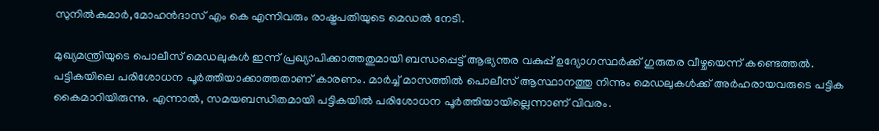സുനിൽകുമാർ,മോഹൻദാസ് എം കെ എന്നിവരും രാഷ്ട്രപതിയുടെ മെഡൽ നേടി.

മുഖ്യമന്ത്രിയുടെ പൊലീസ് മെഡലുകൾ ഇന്ന് പ്രഖ്യാപിക്കാത്തതുമായി ബന്ധപ്പെട്ട് ആഭ്യന്തര വകുപ്പ് ഉദ്യോഗസ്ഥർക്ക് ഗുരുതര വീഴ്ചയെന്ന് കണ്ടെത്തൽ. പട്ടികയിലെ പരിശോധന പൂർത്തിയാക്കാത്തതാണ് കാരണം. മാർച്ച് മാസത്തിൽ പൊലീസ് ആസ്ഥാനത്തു നിന്നും മെഡലുകൾക്ക് അർഹരായവരുടെ പട്ടിക കൈമാറിയിരുന്നു. എന്നാൽ, സമയബന്ധിതമായി പട്ടികയിൽ പരിശോധന പൂർത്തിയായില്ലെന്നാണ് വിവരം.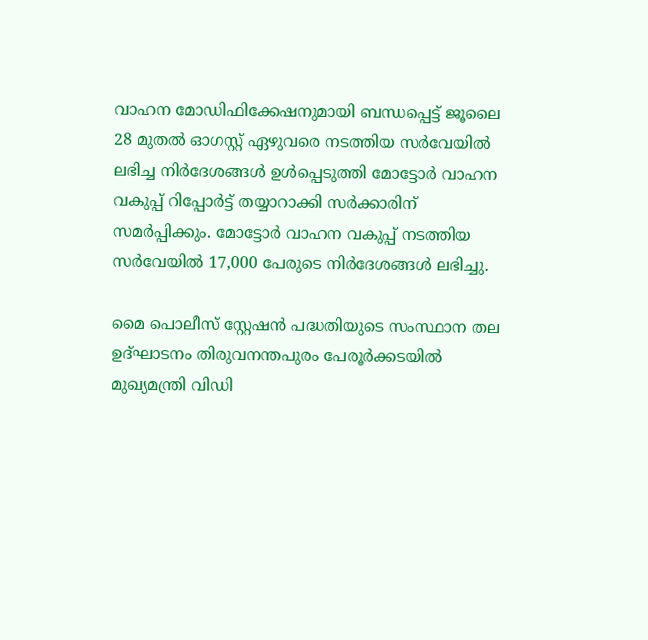വാഹന മോഡിഫിക്കേഷനുമായി ബന്ധപ്പെട്ട് ജൂലൈ 28 മുതൽ ഓഗസ്റ്റ് ഏഴുവരെ നടത്തിയ സർവേയിൽ ലഭിച്ച നിർദേശങ്ങൾ ഉൾപ്പെടുത്തി മോട്ടോർ വാഹന വകുപ്പ് റിപ്പോർട്ട് തയ്യാറാക്കി സർക്കാരിന് സമർപ്പിക്കും. മോട്ടോര്‍ വാഹന വകുപ്പ് നടത്തിയ സര്‍വേയിൽ 17,000 പേരുടെ നിര്‍ദേശങ്ങൾ ലഭിച്ചു.

മൈ പൊലീസ് സ്റ്റേഷൻ പദ്ധതിയുടെ സംസ്ഥാന തല ഉദ്ഘാടനം തിരുവനന്തപുരം പേരൂർക്കടയിൽ മുഖ്യമന്ത്രി വിഡി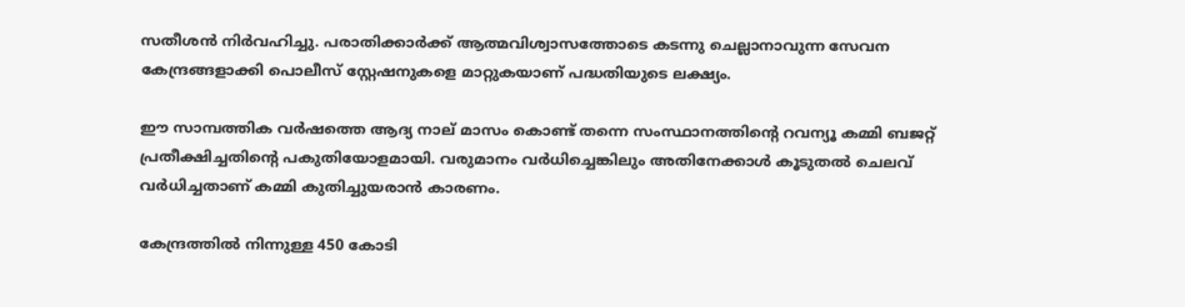സതീശൻ നിർവഹിച്ചു. പരാതിക്കാർക്ക് ആത്മവിശ്വാസത്തോടെ കടന്നു ചെല്ലാനാവുന്ന സേവന കേന്ദ്രങ്ങളാക്കി പൊലീസ് സ്റ്റേഷനുകളെ മാറ്റുകയാണ് പദ്ധതിയുടെ ലക്ഷ്യം.

ഈ സാമ്പത്തിക വർഷത്തെ ആദ്യ നാല് മാസം കൊണ്ട് തന്നെ സംസ്ഥാനത്തിന്‍റെ റവന്യൂ കമ്മി ബജറ്റ് പ്രതീക്ഷിച്ചതിന്‍റെ പകുതിയോളമായി. വരുമാനം വർധിച്ചെങ്കിലും അതിനേക്കാൾ കൂടുതൽ ചെലവ് വർധിച്ചതാണ് കമ്മി കുതിച്ചുയരാൻ കാരണം.

കേന്ദ്രത്തിൽ നിന്നുള്ള 450 കോടി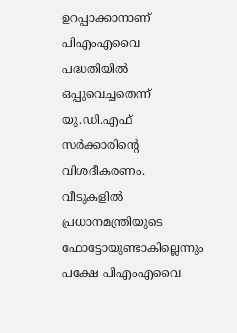ഉറപ്പാക്കാനാണ് പിഎംഎവൈ പദ്ധതിയിൽ ഒപ്പുവെച്ചതെന്ന് യു.ഡി.എഫ് സർക്കാരിന്‍റെ വിശദീകരണം. വീടുകളിൽ പ്രധാനമന്ത്രിയുടെ ഫോട്ടോയുണ്ടാകില്ലെന്നും പക്ഷേ പിഎംഎവൈ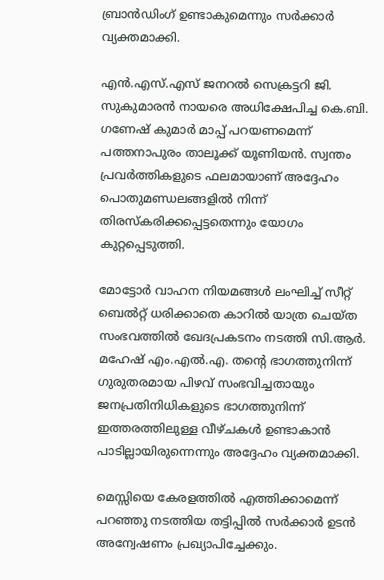ബ്രാൻഡിംഗ് ഉണ്ടാകു‌മെന്നും സർക്കാർ വ്യക്തമാക്കി.

എൻ.എസ്.എസ് ജനറൽ സെക്രട്ടറി ജി. സുകുമാരൻ നായരെ അധിക്ഷേപിച്ച കെ.ബി. ഗണേഷ് കുമാർ മാപ്പ് പറയണമെന്ന് പത്തനാപുരം താലൂക്ക് യൂണിയൻ. സ്വന്തം പ്രവർത്തികളുടെ ഫലമായാണ് അദ്ദേഹം പൊതുമണ്ഡലങ്ങളിൽ നിന്ന് തിരസ്കരിക്കപ്പെട്ടതെന്നും യോഗം കുറ്റപ്പെടുത്തി.

മോട്ടോർ വാഹന നിയമങ്ങൾ ലംഘിച്ച് സീറ്റ് ബെൽറ്റ് ധരിക്കാതെ കാറിൽ യാത്ര ചെയ്ത സംഭവത്തിൽ ഖേദപ്രകടനം നടത്തി സി.ആർ. മഹേഷ് എം.എൽ.എ. തന്റെ ഭാഗത്തുനിന്ന് ഗുരുതരമായ പിഴവ് സംഭവിച്ചതായും ജനപ്രതിനിധികളുടെ ഭാഗത്തുനിന്ന് ഇത്തരത്തിലുള്ള വീഴ്ചകൾ ഉണ്ടാകാൻ പാടില്ലായിരുന്നെന്നും അദ്ദേഹം വ്യക്തമാക്കി.

മെസ്സിയെ കേരളത്തിൽ എത്തിക്കാമെന്ന് പറഞ്ഞു നടത്തിയ തട്ടിപ്പിൽ സർക്കാർ ഉടൻ അന്വേഷണം പ്രഖ്യാപിച്ചേക്കും.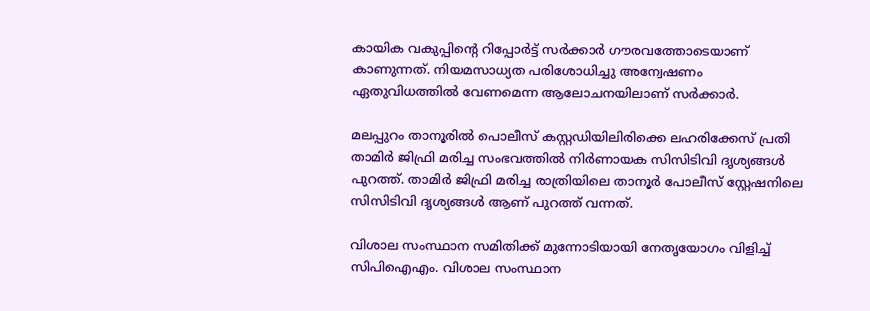കായിക വകുപ്പിന്റെ റിപ്പോർട്ട് സർക്കാർ ഗൗരവത്തോടെയാണ് കാണുന്നത്. നിയമസാധ്യത പരിശോധിച്ചു അന്വേഷണം ഏതുവിധത്തിൽ വേണമെന്ന ആലോചനയിലാണ് സർക്കാർ.

മലപ്പുറം താനൂരിൽ പൊലീസ് കസ്റ്റഡിയിലിരിക്കെ ലഹരിക്കേസ് പ്രതി താമിർ ജിഫ്രി മരിച്ച സംഭവത്തിൽ നിർണായക സിസിടിവി ദൃശ്യങ്ങൾ പുറത്ത്. താമിർ ജിഫ്രി മരിച്ച രാത്രിയിലെ താനൂർ പോലീസ് സ്റ്റേഷനിലെ സിസിടിവി ദൃശ്യങ്ങൾ ആണ് പുറത്ത് വന്നത്.

വിശാല സംസ്ഥാന സമിതിക്ക് മുന്നോടിയായി നേതൃയോഗം വിളിച്ച് സിപിഐഎം. വിശാല സംസ്ഥാന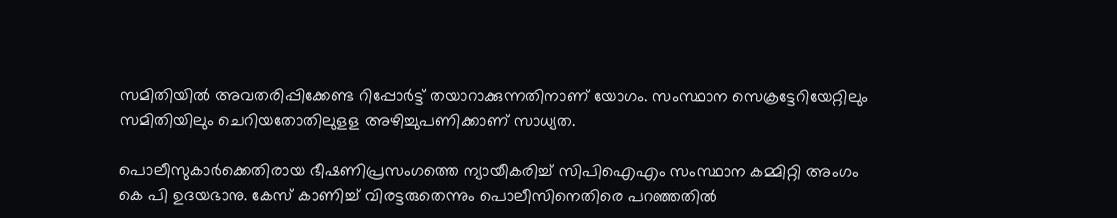സമിതിയിൽ അവതരിപ്പിക്കേണ്ട റിപ്പോർട്ട് തയാറാക്കുന്നതിനാണ് യോഗം. സംസ്ഥാന സെക്രട്ടേറിയേറ്റിലും സമിതിയിലും ചെറിയതോതിലുളള അഴിച്ചുപണിക്കാണ് സാധ്യത.

പൊലീസുകാർക്കെതിരായ ഭീഷണിപ്രസംഗത്തെ ന്യായീകരിച്ച് സിപിഐഎം സംസ്ഥാന കമ്മിറ്റി അംഗം കെ പി ഉദയഭാനു. കേസ് കാണിച്ച് വിരട്ടരുതെന്നും പൊലീസിനെതിരെ പറഞ്ഞതിൽ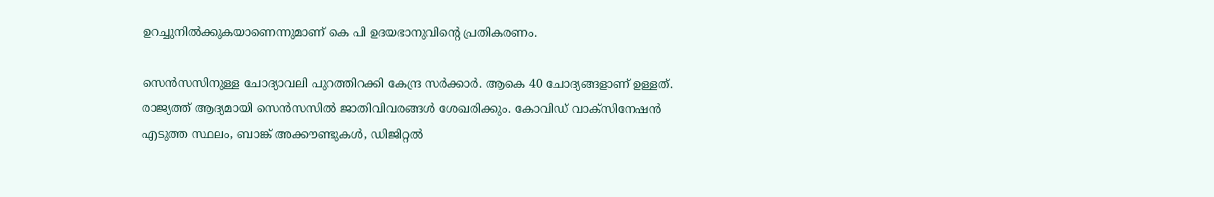ഉറച്ചുനിൽക്കുകയാണെന്നുമാണ് കെ പി ഉദയഭാനുവിന്റെ പ്രതികരണം.

സെൻസസിനുള്ള ചോദ്യാവലി പുറത്തിറക്കി കേന്ദ്ര സർക്കാർ. ആകെ 40 ചോദ്യങ്ങളാണ് ഉള്ളത്. രാജ്യത്ത് ആദ്യമായി സെൻസസിൽ ജാതിവിവരങ്ങൾ ശേഖരിക്കും. കോവിഡ് വാക്സിനേഷൻ എടുത്ത സ്ഥലം, ബാങ്ക് അക്കൗണ്ടുകൾ, ഡിജിറ്റൽ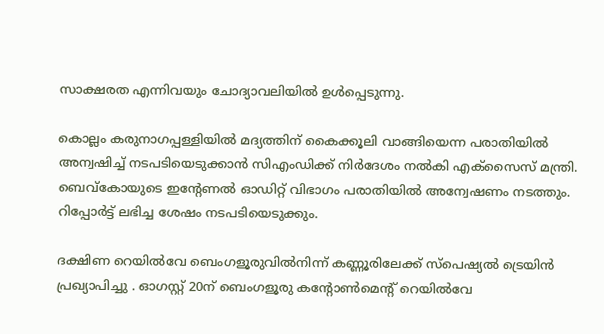സാക്ഷരത എന്നിവയും ചോദ്യാവലിയിൽ ഉൾപ്പെടുന്നു.

കൊല്ലം കരുനാഗപ്പള്ളിയിൽ മദ്യത്തിന് കൈക്കൂലി വാങ്ങിയെന്ന പരാതിയിൽ അന്വഷിച്ച് നടപടിയെടുക്കാൻ സിഎംഡിക്ക് നിർദേശം നൽകി എക്സൈസ് മന്ത്രി. ബെവ്‌കോയുടെ ഇന്റേണൽ ഓഡിറ്റ് വിഭാഗം പരാതിയിൽ അന്വേഷണം നടത്തും. റിപ്പോർട്ട് ലഭിച്ച ശേഷം നടപടിയെടുക്കും.

ദക്ഷിണ റെയിൽവേ ബെംഗളൂരുവിൽനിന്ന് കണ്ണൂരിലേക്ക് സ്പെഷ്യൽ ട്രെയിൻ പ്രഖ്യാപിച്ചു . ഓഗസ്റ്റ് 20ന് ബെംഗളൂരു കൻ്റോൺമെൻ്റ് റെയിൽവേ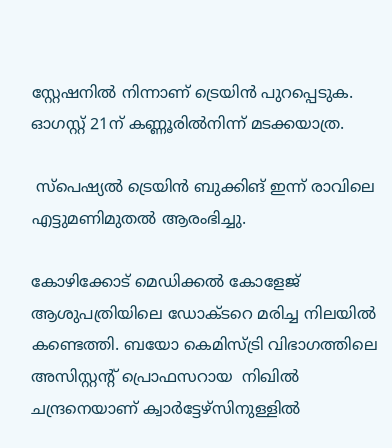സ്റ്റേഷനിൽ നിന്നാണ് ട്രെയിൻ പുറപ്പെടുക. ഓഗസ്റ്റ് 21ന് കണ്ണൂരിൽനിന്ന് മടക്കയാത്ര.

 സ്പെഷ്യൽ ട്രെയിൻ ബുക്കിങ് ഇന്ന് രാവിലെ എട്ടുമണിമുതൽ ആരംഭിച്ചു.

കോഴിക്കോട് മെഡിക്കൽ കോളേജ് ആശുപത്രിയിലെ ഡോക്ടറെ മരിച്ച നിലയിൽ കണ്ടെത്തി. ബയോ കെമിസ്ട്രി വിഭാഗത്തിലെ അസിസ്റ്റന്‍റ് പ്രൊഫസറായ  നിഖിൽ ചന്ദ്രനെയാണ് ക്വാർട്ടേഴ്സിനുള്ളിൽ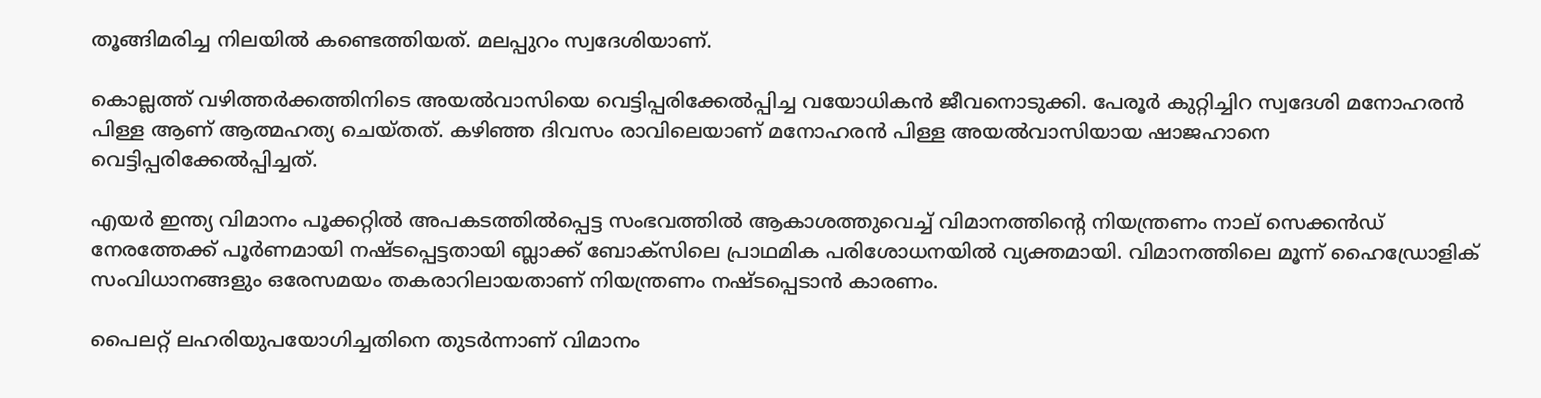തൂങ്ങിമരിച്ച നിലയിൽ കണ്ടെത്തിയത്. മലപ്പുറം സ്വദേശിയാണ്.

കൊല്ലത്ത് വഴിത്തർക്കത്തിനിടെ അയൽവാസിയെ വെട്ടിപ്പരിക്കേൽപ്പിച്ച വയോധികൻ ജീവനൊടുക്കി. പേരൂർ കുറ്റിച്ചിറ സ്വദേശി മനോഹരൻ പിള്ള ആണ് ആത്മഹത്യ ചെയ്തത്. കഴിഞ്ഞ ദിവസം രാവിലെയാണ് മനോഹരൻ പിള്ള അയൽവാസിയായ ഷാജഹാനെ വെട്ടിപ്പരിക്കേൽപ്പിച്ചത്.

എയർ ഇന്ത്യ വിമാനം പൂക്കറ്റിൽ അപകടത്തിൽപ്പെട്ട സംഭവത്തിൽ ആകാശത്തുവെച്ച് വിമാനത്തിന്റെ നിയന്ത്രണം നാല് സെക്കൻഡ് നേരത്തേക്ക് പൂർണമായി നഷ്ടപ്പെട്ടതായി ബ്ലാക്ക് ബോക്സിലെ പ്രാഥമിക പരിശോധനയിൽ വ്യക്തമായി. വിമാനത്തിലെ മൂന്ന് ഹൈഡ്രോളിക് സംവിധാനങ്ങളും ഒരേസമയം തകരാറിലായതാണ് നിയന്ത്രണം നഷ്ടപ്പെടാൻ കാരണം.

പൈലറ്റ് ലഹരിയുപയോഗിച്ചതിനെ തുടർന്നാണ് വിമാനം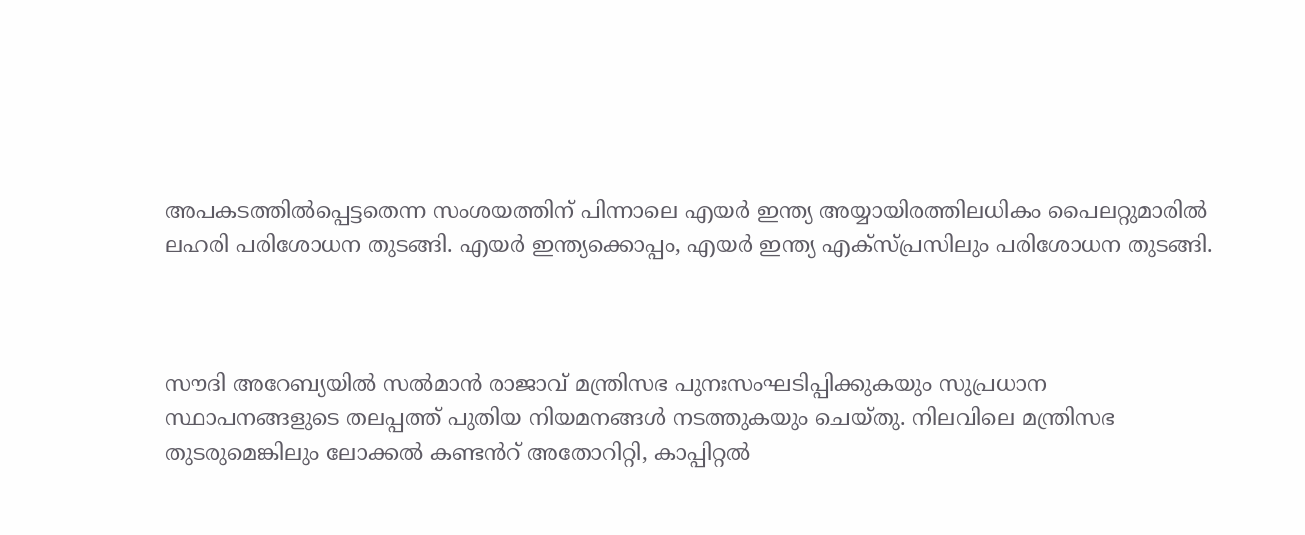അപകടത്തിൽപ്പെട്ടതെന്ന സംശയത്തിന് പിന്നാലെ എയർ ഇന്ത്യ അയ്യായിരത്തിലധികം പൈലറ്റുമാരിൽ ലഹരി പരിശോധന തുടങ്ങി. എയർ ഇന്ത്യക്കൊപ്പം, എയർ ഇന്ത്യ എക്സ്പ്രസിലും പരിശോധന തുടങ്ങി.



സൗദി അറേബ്യയിൽ സൽമാൻ രാജാവ് മന്ത്രിസഭ പുനഃസംഘടിപ്പിക്കുകയും സുപ്രധാന സ്ഥാപനങ്ങളുടെ തലപ്പത്ത് പുതിയ നിയമനങ്ങൾ നടത്തുകയും ചെയ്തു. നിലവിലെ മന്ത്രിസഭ തുടരുമെങ്കിലും ലോക്കൽ കണ്ടൻറ് അതോറിറ്റി, കാപ്പിറ്റൽ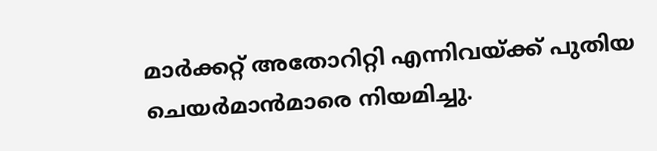മാർക്കറ്റ് അതോറിറ്റി എന്നിവയ്ക്ക് പുതിയ ചെയർമാൻമാരെ നിയമിച്ചു.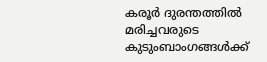കരൂർ ദുരന്തത്തിൽ മരിച്ചവരുടെ കുടുംബാംഗങ്ങൾക്ക്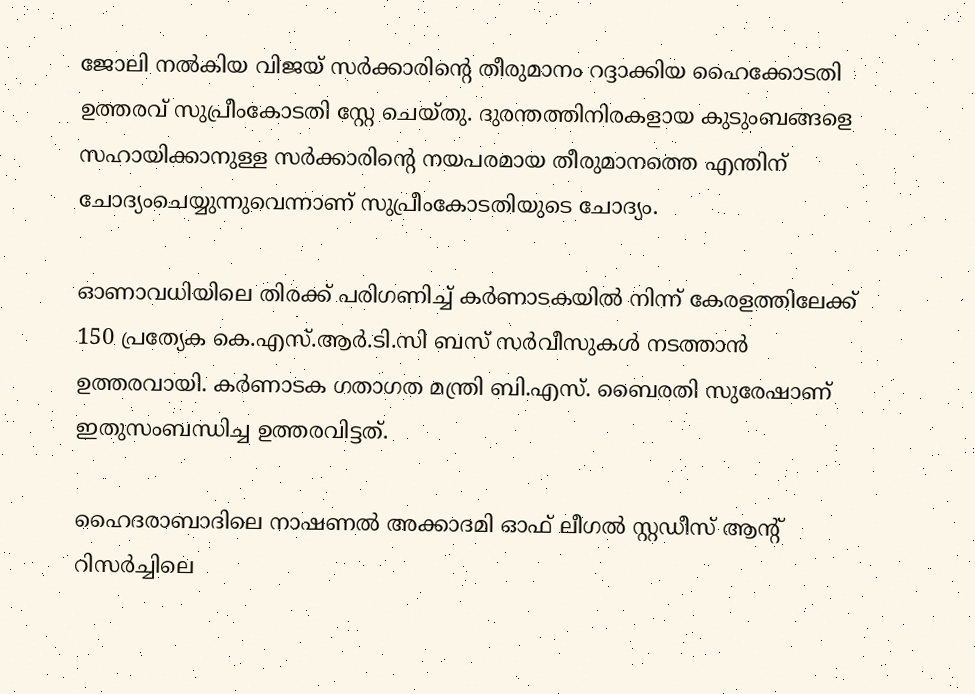ജോലി നൽകിയ വിജയ് സർക്കാരിന്‍റെ തീരുമാനം റദ്ദാക്കിയ ഹൈക്കോടതി ഉത്തരവ് സുപ്രീംകോടതി സ്റ്റേ ചെയ്തു. ദുരന്തത്തിനിരകളായ കുടുംബങ്ങളെ സഹായിക്കാനുള്ള സർക്കാരിന്റെ നയപരമായ തീരുമാനത്തെ എന്തിന് ചോദ്യംചെയ്യുന്നുവെന്നാണ് സുപ്രീംകോടതിയുടെ ചോദ്യം.

ഓണാവധിയിലെ തിരക്ക് പരിഗണിച്ച് കർണാടകയിൽ നിന്ന് കേരളത്തിലേക്ക് 150 പ്രത്യേക കെ.എസ്.ആർ.ടി.സി ബസ് സർവീസുകൾ നടത്താൻ ഉത്തരവായി. കർണാടക ഗതാഗത മന്ത്രി ബി.എസ്. ബൈരതി സുരേഷാണ് ഇതുസംബന്ധിച്ച ഉത്തരവിട്ടത്.

ഹൈദരാബാദിലെ നാഷണൽ അക്കാദമി ഓഫ് ലീഗൽ സ്റ്റഡീസ് ആൻ്റ് റിസർച്ചിലെ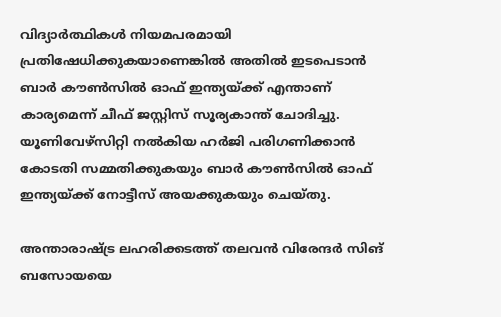വിദ്യാർത്ഥികൾ നിയമപരമായി പ്രതിഷേധിക്കുകയാണെങ്കിൽ അതിൽ ഇടപെടാൻ ബാർ കൗൺസിൽ ഓഫ് ഇന്ത്യയ്ക്ക് എന്താണ് കാര്യമെന്ന് ചീഫ് ജസ്റ്റിസ് സൂര്യകാന്ത് ചോദിച്ചു. യൂണിവേഴ്സിറ്റി നൽകിയ ഹർജി പരിഗണിക്കാൻ കോടതി സമ്മതിക്കുകയും ബാർ കൗൺസിൽ ഓഫ് ഇന്ത്യയ്ക്ക് നോട്ടീസ് അയക്കുകയും ചെയ്തു.

അന്താരാഷ്ട്ര ലഹരിക്കടത്ത് തലവൻ വിരേന്ദർ സിങ് ബസോയയെ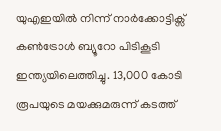യുഎഇയിൽ നിന്ന് നാർക്കോട്ടിക്സ് കൺട്രോൾ ബ്യൂറോ പിടികൂടി ഇന്ത്യയിലെത്തിച്ചു. 13,000 കോടി രൂപയുടെ മയക്കുമരുന്ന് കടത്ത്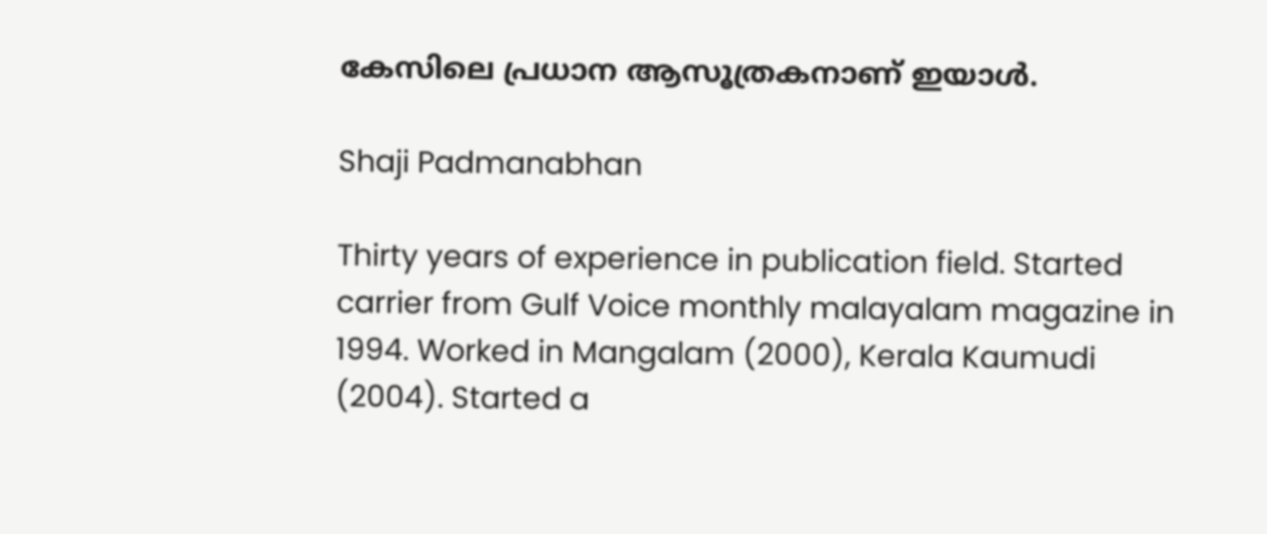കേസിലെ പ്രധാന ആസൂത്രകനാണ് ഇയാൾ.

Shaji Padmanabhan

Thirty years of experience in publication field. Started carrier from Gulf Voice monthly malayalam magazine in 1994. Worked in Mangalam (2000), Kerala Kaumudi (2004). Started a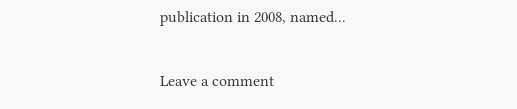publication in 2008, named...

Leave a comment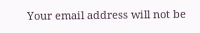Your email address will not be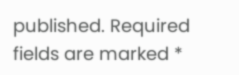published. Required fields are marked *